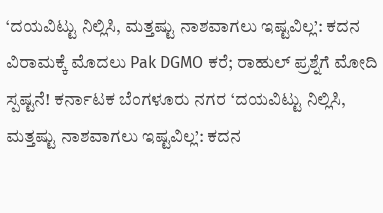‘ದಯವಿಟ್ಟು ನಿಲ್ಲಿಸಿ, ಮತ್ತಷ್ಟು ನಾಶವಾಗಲು ಇಷ್ಟವಿಲ್ಲ’: ಕದನ ವಿರಾಮಕ್ಕೆ ಮೊದಲು Pak DGMO ಕರೆ; ರಾಹುಲ್ ಪ್ರಶ್ನೆಗೆ ಮೋದಿ ಸ್ಪಷ್ಟನೆ! ಕರ್ನಾಟಕ ಬೆಂಗಳೂರು ನಗರ ‘ದಯವಿಟ್ಟು ನಿಲ್ಲಿಸಿ, ಮತ್ತಷ್ಟು ನಾಶವಾಗಲು ಇಷ್ಟವಿಲ್ಲ’: ಕದನ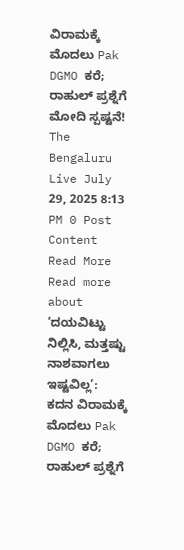ವಿರಾಮಕ್ಕೆ ಮೊದಲು Pak DGMO ಕರೆ; ರಾಹುಲ್ ಪ್ರಶ್ನೆಗೆ ಮೋದಿ ಸ್ಪಷ್ಟನೆ! The Bengaluru Live July 29, 2025 8:13 PM 0 Post Content Read More Read more about ‘ದಯವಿಟ್ಟು ನಿಲ್ಲಿಸಿ, ಮತ್ತಷ್ಟು ನಾಶವಾಗಲು ಇಷ್ಟವಿಲ್ಲ’: ಕದನ ವಿರಾಮಕ್ಕೆ ಮೊದಲು Pak DGMO ಕರೆ; ರಾಹುಲ್ ಪ್ರಶ್ನೆಗೆ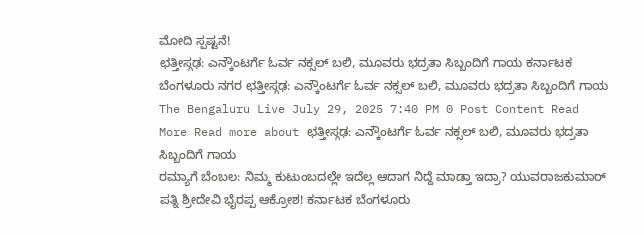ಮೋದಿ ಸ್ಪಷ್ಟನೆ!
ಛತ್ತೀಸ್ಗಢ: ಎನ್ಕೌಂಟರ್ಗೆ ಓರ್ವ ನಕ್ಸಲ್ ಬಲಿ, ಮೂವರು ಭದ್ರತಾ ಸಿಬ್ಬಂದಿಗೆ ಗಾಯ ಕರ್ನಾಟಕ ಬೆಂಗಳೂರು ನಗರ ಛತ್ತೀಸ್ಗಢ: ಎನ್ಕೌಂಟರ್ಗೆ ಓರ್ವ ನಕ್ಸಲ್ ಬಲಿ, ಮೂವರು ಭದ್ರತಾ ಸಿಬ್ಬಂದಿಗೆ ಗಾಯ The Bengaluru Live July 29, 2025 7:40 PM 0 Post Content Read More Read more about ಛತ್ತೀಸ್ಗಢ: ಎನ್ಕೌಂಟರ್ಗೆ ಓರ್ವ ನಕ್ಸಲ್ ಬಲಿ, ಮೂವರು ಭದ್ರತಾ ಸಿಬ್ಬಂದಿಗೆ ಗಾಯ
ರಮ್ಯಾಗೆ ಬೆಂಬಲ: ನಿಮ್ಮ ಕುಟುಂಬದಲ್ಲೇ ಇದೆಲ್ಲ ಆದಾಗ ನಿದ್ದೆ ಮಾಡ್ತಾ ಇದ್ರಾ? ಯುವರಾಜಕುಮಾರ್ ಪತ್ನಿ ಶ್ರೀದೇವಿ ಭೈರಪ್ಪ ಆಕ್ರೋಶ! ಕರ್ನಾಟಕ ಬೆಂಗಳೂರು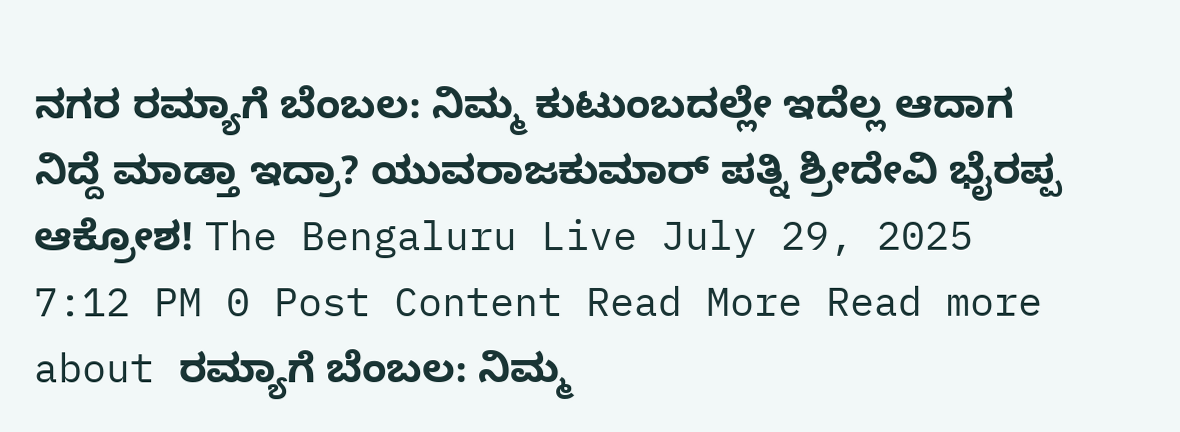ನಗರ ರಮ್ಯಾಗೆ ಬೆಂಬಲ: ನಿಮ್ಮ ಕುಟುಂಬದಲ್ಲೇ ಇದೆಲ್ಲ ಆದಾಗ ನಿದ್ದೆ ಮಾಡ್ತಾ ಇದ್ರಾ? ಯುವರಾಜಕುಮಾರ್ ಪತ್ನಿ ಶ್ರೀದೇವಿ ಭೈರಪ್ಪ ಆಕ್ರೋಶ! The Bengaluru Live July 29, 2025 7:12 PM 0 Post Content Read More Read more about ರಮ್ಯಾಗೆ ಬೆಂಬಲ: ನಿಮ್ಮ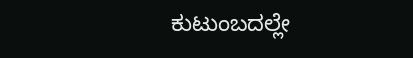ಕುಟುಂಬದಲ್ಲೇ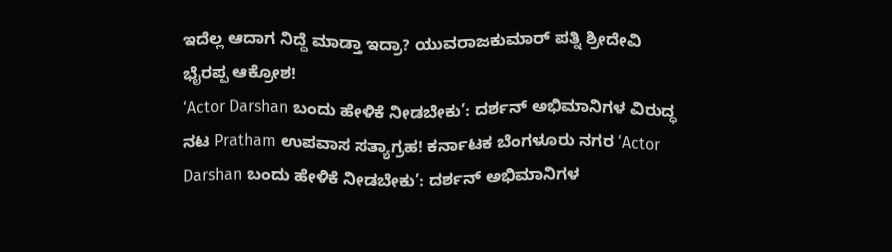ಇದೆಲ್ಲ ಆದಾಗ ನಿದ್ದೆ ಮಾಡ್ತಾ ಇದ್ರಾ? ಯುವರಾಜಕುಮಾರ್ ಪತ್ನಿ ಶ್ರೀದೇವಿ ಭೈರಪ್ಪ ಆಕ್ರೋಶ!
‘Actor Darshan ಬಂದು ಹೇಳಿಕೆ ನೀಡಬೇಕು’: ದರ್ಶನ್ ಅಭಿಮಾನಿಗಳ ವಿರುದ್ಧ ನಟ Pratham ಉಪವಾಸ ಸತ್ಯಾಗ್ರಹ! ಕರ್ನಾಟಕ ಬೆಂಗಳೂರು ನಗರ ‘Actor Darshan ಬಂದು ಹೇಳಿಕೆ ನೀಡಬೇಕು’: ದರ್ಶನ್ ಅಭಿಮಾನಿಗಳ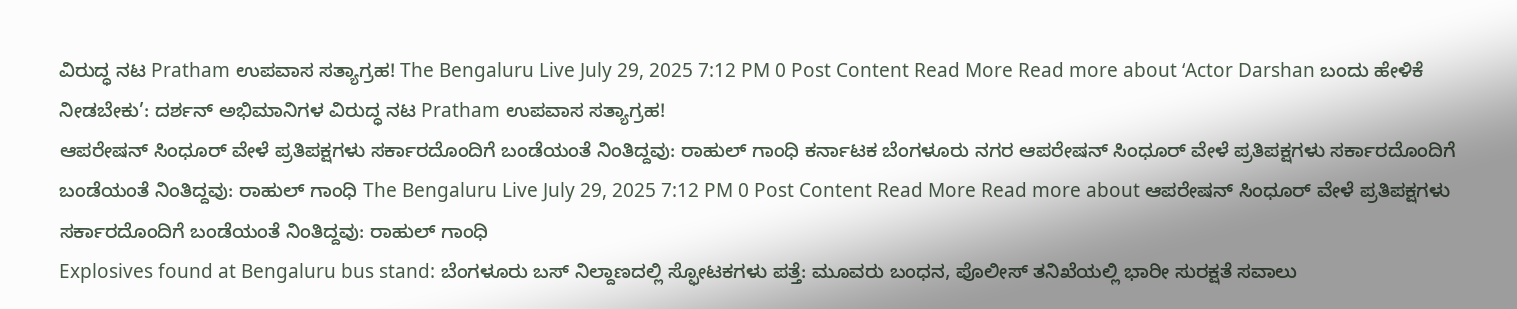ವಿರುದ್ಧ ನಟ Pratham ಉಪವಾಸ ಸತ್ಯಾಗ್ರಹ! The Bengaluru Live July 29, 2025 7:12 PM 0 Post Content Read More Read more about ‘Actor Darshan ಬಂದು ಹೇಳಿಕೆ ನೀಡಬೇಕು’: ದರ್ಶನ್ ಅಭಿಮಾನಿಗಳ ವಿರುದ್ಧ ನಟ Pratham ಉಪವಾಸ ಸತ್ಯಾಗ್ರಹ!
ಆಪರೇಷನ್ ಸಿಂಧೂರ್ ವೇಳೆ ಪ್ರತಿಪಕ್ಷಗಳು ಸರ್ಕಾರದೊಂದಿಗೆ ಬಂಡೆಯಂತೆ ನಿಂತಿದ್ದವು: ರಾಹುಲ್ ಗಾಂಧಿ ಕರ್ನಾಟಕ ಬೆಂಗಳೂರು ನಗರ ಆಪರೇಷನ್ ಸಿಂಧೂರ್ ವೇಳೆ ಪ್ರತಿಪಕ್ಷಗಳು ಸರ್ಕಾರದೊಂದಿಗೆ ಬಂಡೆಯಂತೆ ನಿಂತಿದ್ದವು: ರಾಹುಲ್ ಗಾಂಧಿ The Bengaluru Live July 29, 2025 7:12 PM 0 Post Content Read More Read more about ಆಪರೇಷನ್ ಸಿಂಧೂರ್ ವೇಳೆ ಪ್ರತಿಪಕ್ಷಗಳು ಸರ್ಕಾರದೊಂದಿಗೆ ಬಂಡೆಯಂತೆ ನಿಂತಿದ್ದವು: ರಾಹುಲ್ ಗಾಂಧಿ
Explosives found at Bengaluru bus stand: ಬೆಂಗಳೂರು ಬಸ್ ನಿಲ್ದಾಣದಲ್ಲಿ ಸ್ಫೋಟಕಗಳು ಪತ್ತೆ: ಮೂವರು ಬಂಧನ, ಪೊಲೀಸ್ ತನಿಖೆಯಲ್ಲಿ ಭಾರೀ ಸುರಕ್ಷತೆ ಸವಾಲು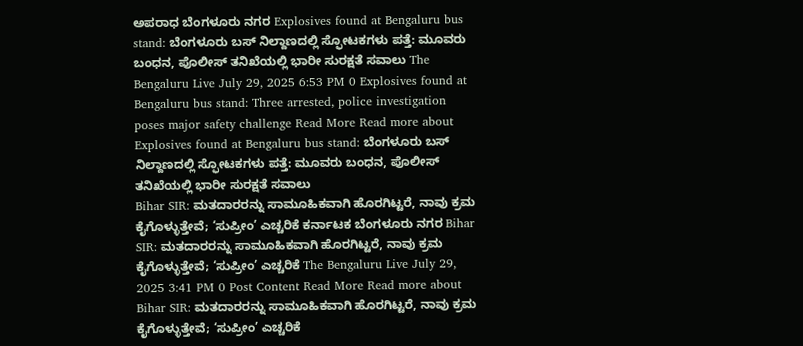ಅಪರಾಧ ಬೆಂಗಳೂರು ನಗರ Explosives found at Bengaluru bus stand: ಬೆಂಗಳೂರು ಬಸ್ ನಿಲ್ದಾಣದಲ್ಲಿ ಸ್ಫೋಟಕಗಳು ಪತ್ತೆ: ಮೂವರು ಬಂಧನ, ಪೊಲೀಸ್ ತನಿಖೆಯಲ್ಲಿ ಭಾರೀ ಸುರಕ್ಷತೆ ಸವಾಲು The Bengaluru Live July 29, 2025 6:53 PM 0 Explosives found at Bengaluru bus stand: Three arrested, police investigation poses major safety challenge Read More Read more about Explosives found at Bengaluru bus stand: ಬೆಂಗಳೂರು ಬಸ್ ನಿಲ್ದಾಣದಲ್ಲಿ ಸ್ಫೋಟಕಗಳು ಪತ್ತೆ: ಮೂವರು ಬಂಧನ, ಪೊಲೀಸ್ ತನಿಖೆಯಲ್ಲಿ ಭಾರೀ ಸುರಕ್ಷತೆ ಸವಾಲು
Bihar SIR: ಮತದಾರರನ್ನು ಸಾಮೂಹಿಕವಾಗಿ ಹೊರಗಿಟ್ಟರೆ, ನಾವು ಕ್ರಮ ಕೈಗೊಳ್ಳುತ್ತೇವೆ; ‘ಸುಪ್ರೀಂ’ ಎಚ್ಚರಿಕೆ ಕರ್ನಾಟಕ ಬೆಂಗಳೂರು ನಗರ Bihar SIR: ಮತದಾರರನ್ನು ಸಾಮೂಹಿಕವಾಗಿ ಹೊರಗಿಟ್ಟರೆ, ನಾವು ಕ್ರಮ ಕೈಗೊಳ್ಳುತ್ತೇವೆ; ‘ಸುಪ್ರೀಂ’ ಎಚ್ಚರಿಕೆ The Bengaluru Live July 29, 2025 3:41 PM 0 Post Content Read More Read more about Bihar SIR: ಮತದಾರರನ್ನು ಸಾಮೂಹಿಕವಾಗಿ ಹೊರಗಿಟ್ಟರೆ, ನಾವು ಕ್ರಮ ಕೈಗೊಳ್ಳುತ್ತೇವೆ; ‘ಸುಪ್ರೀಂ’ ಎಚ್ಚರಿಕೆ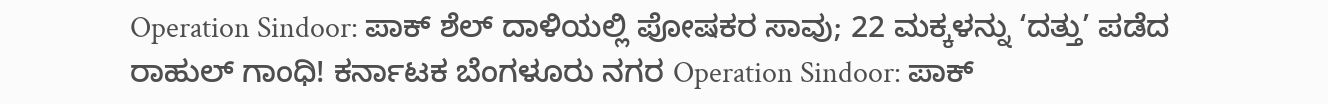Operation Sindoor: ಪಾಕ್ ಶೆಲ್ ದಾಳಿಯಲ್ಲಿ ಪೋಷಕರ ಸಾವು; 22 ಮಕ್ಕಳನ್ನು ‘ದತ್ತು’ ಪಡೆದ ರಾಹುಲ್ ಗಾಂಧಿ! ಕರ್ನಾಟಕ ಬೆಂಗಳೂರು ನಗರ Operation Sindoor: ಪಾಕ್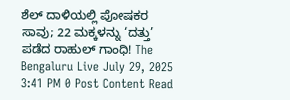ಶೆಲ್ ದಾಳಿಯಲ್ಲಿ ಪೋಷಕರ ಸಾವು; 22 ಮಕ್ಕಳನ್ನು ‘ದತ್ತು’ ಪಡೆದ ರಾಹುಲ್ ಗಾಂಧಿ! The Bengaluru Live July 29, 2025 3:41 PM 0 Post Content Read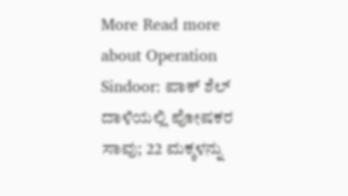More Read more about Operation Sindoor: ಪಾಕ್ ಶೆಲ್ ದಾಳಿಯಲ್ಲಿ ಪೋಷಕರ ಸಾವು; 22 ಮಕ್ಕಳನ್ನು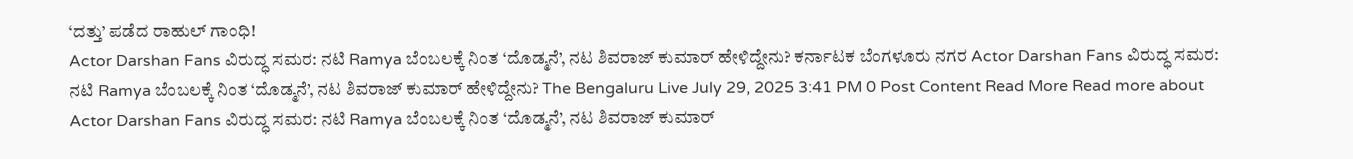‘ದತ್ತು’ ಪಡೆದ ರಾಹುಲ್ ಗಾಂಧಿ!
Actor Darshan Fans ವಿರುದ್ಧ ಸಮರ: ನಟಿ Ramya ಬೆಂಬಲಕ್ಕೆ ನಿಂತ ‘ದೊಡ್ಮನೆ’, ನಟ ಶಿವರಾಜ್ ಕುಮಾರ್ ಹೇಳಿದ್ದೇನು? ಕರ್ನಾಟಕ ಬೆಂಗಳೂರು ನಗರ Actor Darshan Fans ವಿರುದ್ಧ ಸಮರ: ನಟಿ Ramya ಬೆಂಬಲಕ್ಕೆ ನಿಂತ ‘ದೊಡ್ಮನೆ’, ನಟ ಶಿವರಾಜ್ ಕುಮಾರ್ ಹೇಳಿದ್ದೇನು? The Bengaluru Live July 29, 2025 3:41 PM 0 Post Content Read More Read more about Actor Darshan Fans ವಿರುದ್ಧ ಸಮರ: ನಟಿ Ramya ಬೆಂಬಲಕ್ಕೆ ನಿಂತ ‘ದೊಡ್ಮನೆ’, ನಟ ಶಿವರಾಜ್ ಕುಮಾರ್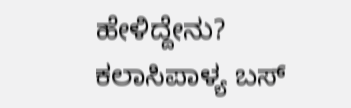ಹೇಳಿದ್ದೇನು?
ಕಲಾಸಿಪಾಳ್ಯ ಬಸ್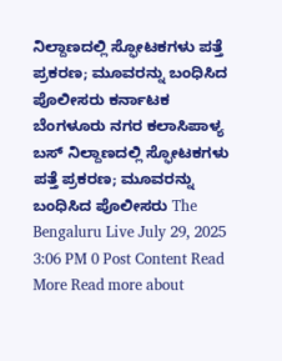ನಿಲ್ದಾಣದಲ್ಲಿ ಸ್ಫೋಟಕಗಳು ಪತ್ತೆ ಪ್ರಕರಣ; ಮೂವರನ್ನು ಬಂಧಿಸಿದ ಪೊಲೀಸರು ಕರ್ನಾಟಕ ಬೆಂಗಳೂರು ನಗರ ಕಲಾಸಿಪಾಳ್ಯ ಬಸ್ ನಿಲ್ದಾಣದಲ್ಲಿ ಸ್ಫೋಟಕಗಳು ಪತ್ತೆ ಪ್ರಕರಣ; ಮೂವರನ್ನು ಬಂಧಿಸಿದ ಪೊಲೀಸರು The Bengaluru Live July 29, 2025 3:06 PM 0 Post Content Read More Read more about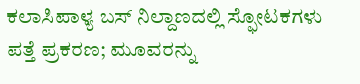ಕಲಾಸಿಪಾಳ್ಯ ಬಸ್ ನಿಲ್ದಾಣದಲ್ಲಿ ಸ್ಫೋಟಕಗಳು ಪತ್ತೆ ಪ್ರಕರಣ; ಮೂವರನ್ನು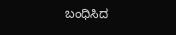ಬಂಧಿಸಿದ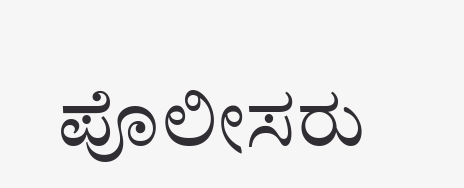ಪೊಲೀಸರು